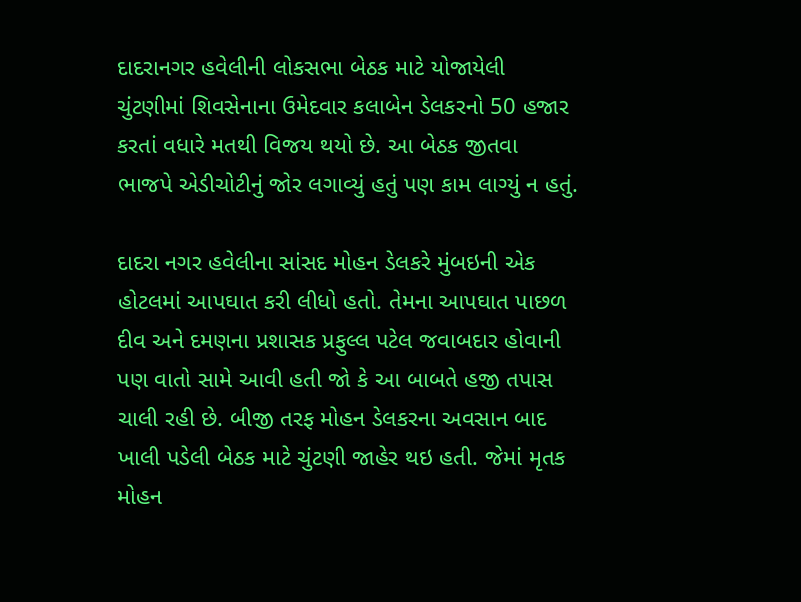દાદરાનગર હવેલીની લોકસભા બેઠક માટે યોજાયેલી ચુંટણીમાં શિવસેનાના ઉમેદવાર કલાબેન ડેલકરનો 50 હજાર કરતાં વધારે મતથી વિજય થયો છે. આ બેઠક જીતવા ભાજપે એડીચોટીનું જોર લગાવ્યું હતું પણ કામ લાગ્યું ન હતું.

દાદરા નગર હવેલીના સાંસદ મોહન ડેલકરે મુંબઇની એક હોટલમાં આપઘાત કરી લીધો હતો. તેમના આપઘાત પાછળ દીવ અને દમણના પ્રશાસક પ્રફુલ્લ પટેલ જવાબદાર હોવાની પણ વાતો સામે આવી હતી જો કે આ બાબતે હજી તપાસ ચાલી રહી છે. બીજી તરફ મોહન ડેલકરના અવસાન બાદ ખાલી પડેલી બેઠક માટે ચુંટણી જાહેર થઇ હતી. જેમાં મૃતક મોહન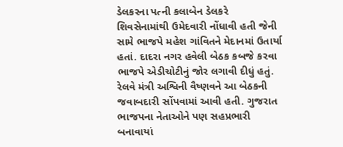ડેલકરના પત્ની કલાબેન ડેલકરે શિવસેનામાંથી ઉમેદવારી નોંધાવી હતી જેની સામે ભાજપે મહેશ ગાંવિતને મેદાનમાં ઉતાર્યા હતાં. દાદરા નગર હવેલી બેઠક કબજે કરવા ભાજપે એડીચોટીનું જોર લગાવી દીધું હતું. રેલવે મંત્રી અશ્વિની વૈષ્ણવને આ બેઠકની જવાબદારી સોંપવામાં આવી હતી. ગુજરાત ભાજપના નેતાઓને પણ સહપ્રભારી બનાવાયાં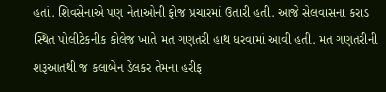હતાં. શિવસેનાએ પણ નેતાઓની ફોજ પ્રચારમાં ઉતારી હતી. આજે સેલવાસના કરાડ સ્થિત પોલીટેકનીક કોલેજ ખાતે મત ગણતરી હાથ ધરવામાં આવી હતી. મત ગણતરીની શરૂઆતથી જ કલાબેન ડેલકર તેમના હરીફ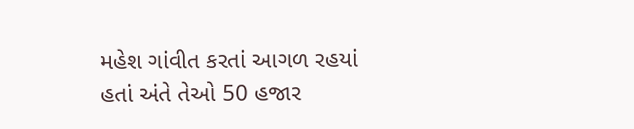મહેશ ગાંવીત કરતાં આગળ રહયાં હતાં અંતે તેઓ 50 હજાર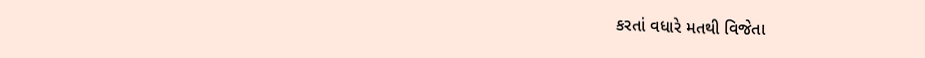કરતાં વધારે મતથી વિજેતા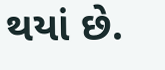થયાં છે.